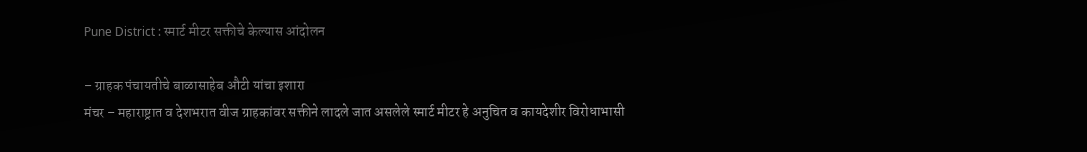Pune District : स्मार्ट मीटर सक्तीचे केल्यास आंदोलन

– ग्राहक पंचायतीचे बाळासाहेब औटी यांचा इशारा
मंचर – महाराष्ट्रात व देशभरात वीज ग्राहकांवर सक्तीने लादले जात असलेले स्मार्ट मीटर हे अनुचित व कायदेशीर विरोधाभासी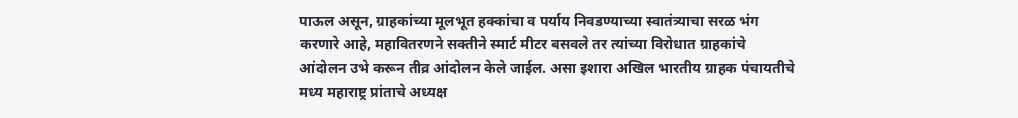पाऊल असून, ग्राहकांच्या मूलभूत हक्कांचा व पर्याय निवडण्याच्या स्वातंत्र्याचा सरळ भंग करणारे आहे, महावितरणने सक्तीने स्मार्ट मीटर बसवले तर त्यांच्या विरोधात ग्राहकांचे आंदोलन उभे करून तीव्र आंदोलन केले जाईल. असा इशारा अखिल भारतीय ग्राहक पंचायतीचे मध्य महाराष्ट्र प्रांताचे अध्यक्ष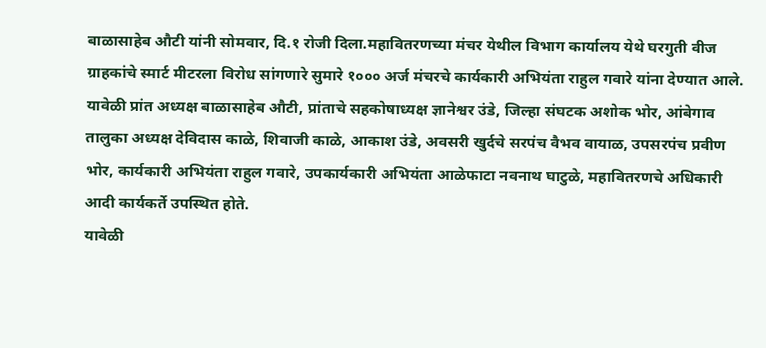बाळासाहेब औटी यांनी सोमवार, दि.१ रोजी दिला.महावितरणच्या मंचर येथील विभाग कार्यालय येथे घरगुती वीज ग्राहकांचे स्मार्ट मीटरला विरोध सांगणारे सुमारे १००० अर्ज मंचरचे कार्यकारी अभियंता राहुल गवारे यांना देण्यात आले.
यावेळी प्रांत अध्यक्ष बाळासाहेब औटी, प्रांताचे सहकोषाध्यक्ष ज्ञानेश्वर उंडे, जिल्हा संघटक अशोक भोर, आंबेगाव तालुका अध्यक्ष देविदास काळे, शिवाजी काळे, आकाश उंडे, अवसरी खुर्दचे सरपंच वैभव वायाळ, उपसरपंच प्रवीण भोर, कार्यकारी अभियंता राहुल गवारे, उपकार्यकारी अभियंता आळेफाटा नवनाथ घाटुळे, महावितरणचे अधिकारी आदी कार्यकर्ते उपस्थित होते.
यावेळी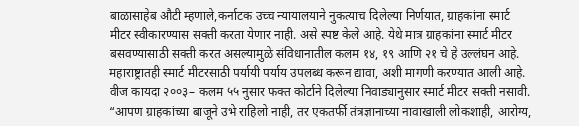बाळासाहेब औटी म्हणाले,कर्नाटक उच्च न्यायालयाने नुकत्याच दिलेल्या निर्णयात, ग्राहकांना स्मार्ट मीटर स्वीकारण्यास सक्ती करता येणार नाही. असे स्पष्ट केले आहे. येथे मात्र ग्राहकांना स्मार्ट मीटर बसवण्यासाठी सक्ती करत असल्यामुळे संविधानातील कलम १४, १९ आणि २१ चे हे उल्लंघन आहे. महाराष्ट्रातही स्मार्ट मीटरसाठी पर्यायी पर्याय उपलब्ध करून द्यावा, अशी मागणी करण्यात आली आहे. वीज कायदा २००३– कलम ५५ नुसार फक्त कोर्टाने दिलेल्या निवाड्यानुसार स्मार्ट मीटर सक्ती नसावी.
“आपण ग्राहकांच्या बाजूने उभे राहिलो नाही, तर एकतर्फी तंत्रज्ञानाच्या नावाखाली लोकशाही, आरोग्य,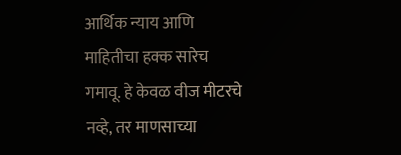आर्थिक न्याय आणि माहितीचा हक्क सारेच गमावू. हे केवळ वीज मीटरचे नव्हे, तर माणसाच्या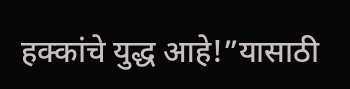हक्कांचे युद्ध आहे!”यासाठी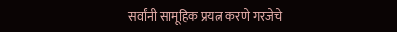सर्वांनी सामूहिक प्रयत्न करणे गरजेचे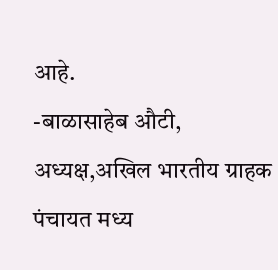आहे.
-बाळासाहेब औटी, अध्यक्ष,अखिल भारतीय ग्राहक पंचायत मध्य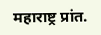महाराष्ट्र प्रांत.